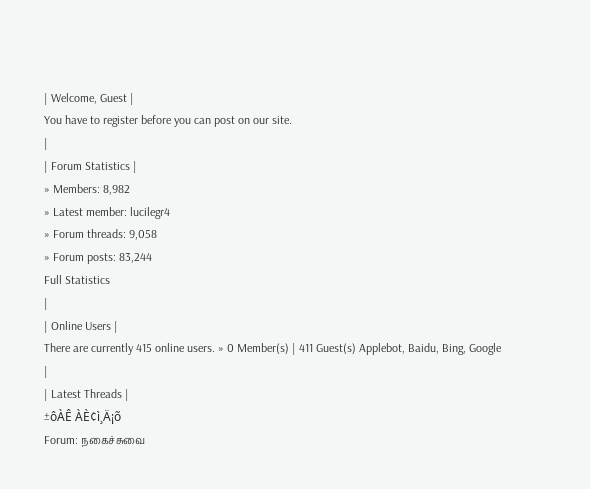| Welcome, Guest |
You have to register before you can post on our site.
|
| Forum Statistics |
» Members: 8,982
» Latest member: lucilegr4
» Forum threads: 9,058
» Forum posts: 83,244
Full Statistics
|
| Online Users |
There are currently 415 online users. » 0 Member(s) | 411 Guest(s) Applebot, Baidu, Bing, Google
|
| Latest Threads |
±ôÀÊ ÀÈ¢ì¸Ä¡õ
Forum: நகைச்சுவை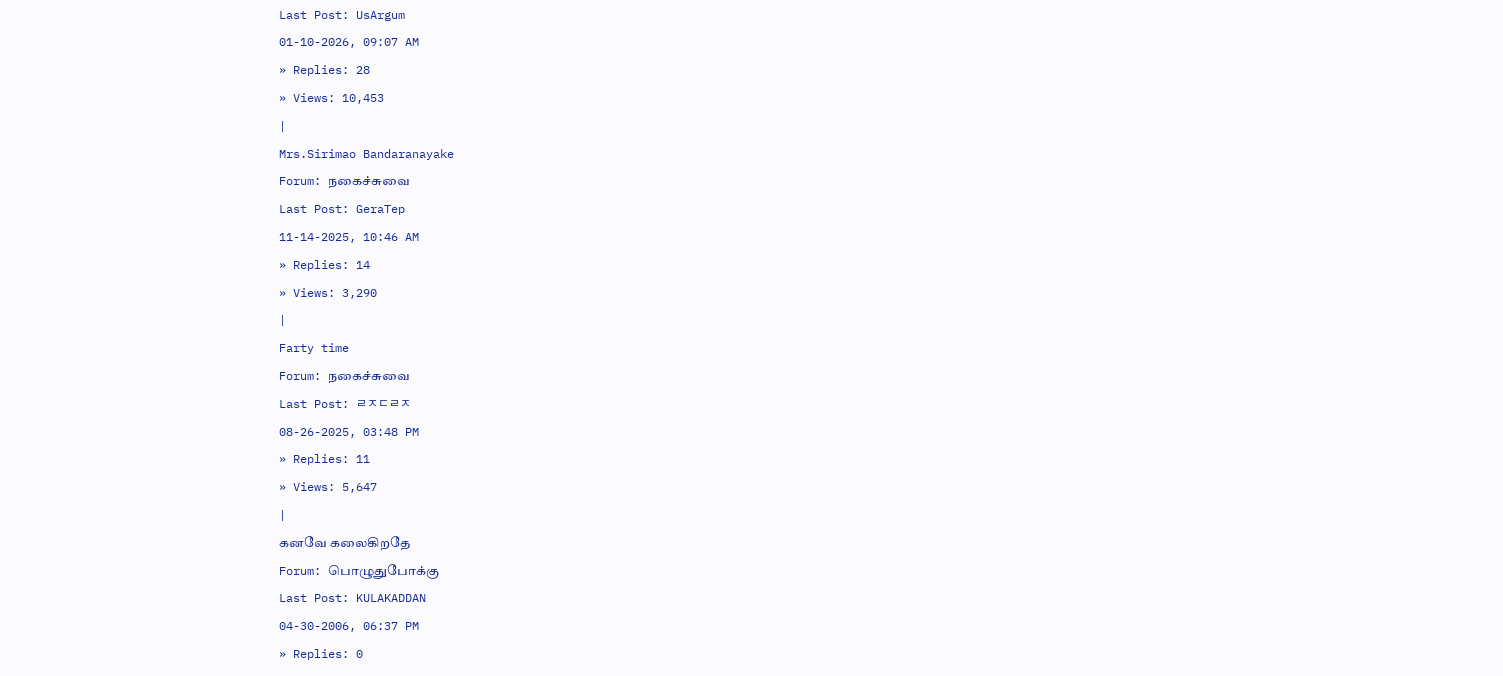Last Post: UsArgum
01-10-2026, 09:07 AM
» Replies: 28
» Views: 10,453
|
Mrs.Sirimao Bandaranayake
Forum: நகைச்சுவை
Last Post: GeraTep
11-14-2025, 10:46 AM
» Replies: 14
» Views: 3,290
|
Farty time
Forum: நகைச்சுவை
Last Post: ㄹㅈㄷㄹㅈ
08-26-2025, 03:48 PM
» Replies: 11
» Views: 5,647
|
கனவே கலைகிறதே
Forum: பொழுதுபோக்கு
Last Post: KULAKADDAN
04-30-2006, 06:37 PM
» Replies: 0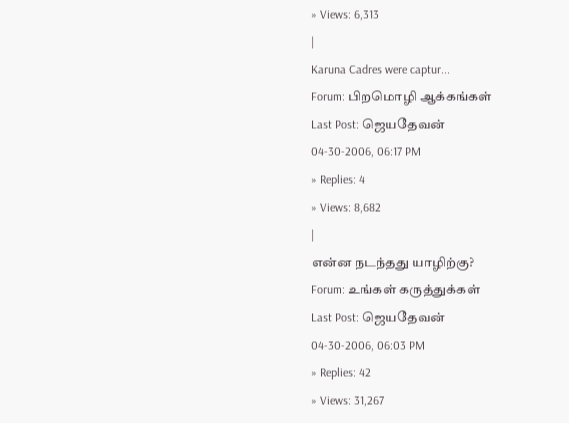» Views: 6,313
|
Karuna Cadres were captur...
Forum: பிறமொழி ஆக்கங்கள்
Last Post: ஜெயதேவன்
04-30-2006, 06:17 PM
» Replies: 4
» Views: 8,682
|
என்ன நடந்தது யாழிற்கு?
Forum: உங்கள் கருத்துக்கள்
Last Post: ஜெயதேவன்
04-30-2006, 06:03 PM
» Replies: 42
» Views: 31,267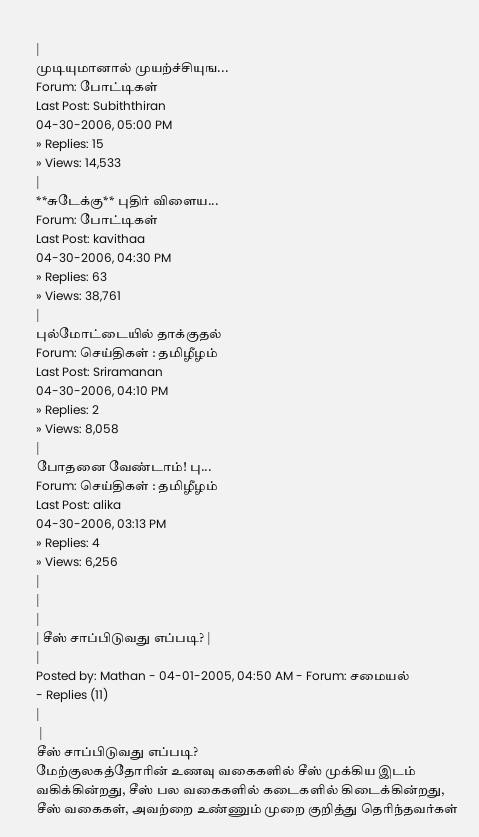|
முடியுமானால் முயற்ச்சியுங...
Forum: போட்டிகள்
Last Post: Subiththiran
04-30-2006, 05:00 PM
» Replies: 15
» Views: 14,533
|
**சுடேக்கு** புதிர் விளைய...
Forum: போட்டிகள்
Last Post: kavithaa
04-30-2006, 04:30 PM
» Replies: 63
» Views: 38,761
|
புல்மோட்டையில் தாக்குதல்
Forum: செய்திகள் : தமிழீழம்
Last Post: Sriramanan
04-30-2006, 04:10 PM
» Replies: 2
» Views: 8,058
|
போதனை வேண்டாம்! பு...
Forum: செய்திகள் : தமிழீழம்
Last Post: alika
04-30-2006, 03:13 PM
» Replies: 4
» Views: 6,256
|
|
|
| சீஸ் சாப்பிடுவது எப்படி? |
|
Posted by: Mathan - 04-01-2005, 04:50 AM - Forum: சமையல்
- Replies (11)
|
 |
சீஸ் சாப்பிடுவது எப்படி?
மேற்குலகத்தோரின் உணவு வகைகளில் சீஸ் முக்கிய இடம் வகிக்கின்றது, சீஸ் பல வகைகளில் கடைகளில் கிடைக்கின்றது, சீஸ் வகைகள், அவற்றை உண்ணும் முறை குறித்து தெரிந்தவர்கள்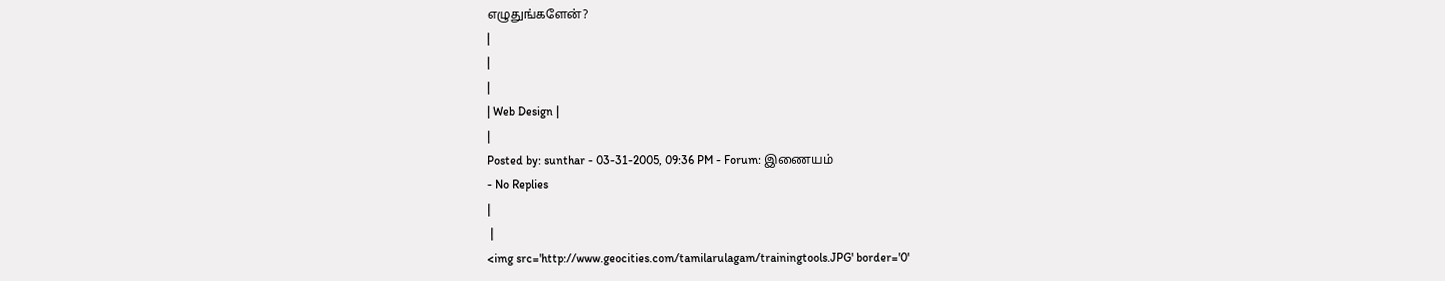எழுதுங்களேன்?
|
|
|
| Web Design |
|
Posted by: sunthar - 03-31-2005, 09:36 PM - Forum: இணையம்
- No Replies
|
 |
<img src='http://www.geocities.com/tamilarulagam/trainingtools.JPG' border='0'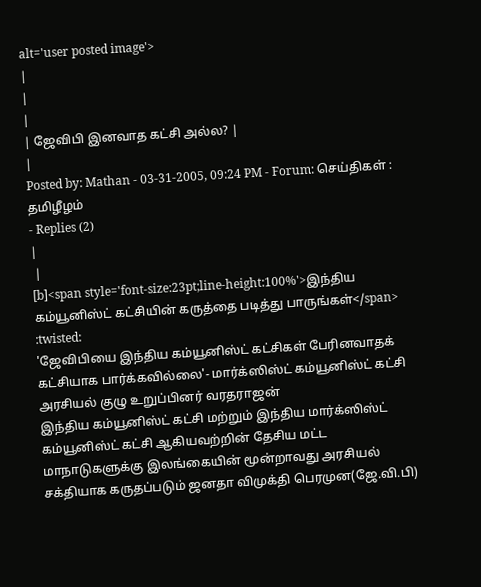alt='user posted image'>
|
|
|
| ஜேவிபி இனவாத கட்சி அல்ல? |
|
Posted by: Mathan - 03-31-2005, 09:24 PM - Forum: செய்திகள் : தமிழீழம்
- Replies (2)
|
 |
[b]<span style='font-size:23pt;line-height:100%'>இந்திய கம்யூனிஸ்ட் கட்சியின் கருத்தை படித்து பாருங்கள்</span> :twisted:
'ஜேவிபியை இந்திய கம்யூனிஸ்ட் கட்சிகள் பேரினவாதக் கட்சியாக பார்க்கவில்லை'- மார்க்ஸிஸ்ட் கம்யூனிஸ்ட் கட்சி அரசியல் குழு உறுப்பினர் வரதராஜன்
இந்திய கம்யூனிஸ்ட் கட்சி மற்றும் இந்திய மார்க்ஸிஸ்ட் கம்யூனிஸ்ட் கட்சி ஆகியவற்றின் தேசிய மட்ட மாநாடுகளுக்கு இலங்கையின் மூன்றாவது அரசியல் சக்தியாக கருதப்படும் ஜனதா விமுக்தி பெரமுன(ஜே.வி.பி)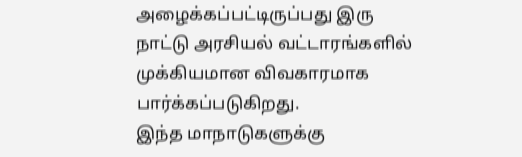அழைக்கப்பட்டிருப்பது இரு நாட்டு அரசியல் வட்டாரங்களில் முக்கியமான விவகாரமாக பார்க்கப்படுகிறது.
இந்த மாநாடுகளுக்கு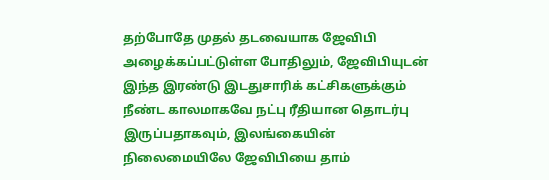தற்போதே முதல் தடவையாக ஜேவிபி அழைக்கப்பட்டுள்ள போதிலும், ஜேவிபியுடன் இந்த இரண்டு இடதுசாரிக் கட்சிகளுக்கும் நீண்ட காலமாகவே நட்பு ரீதியான தொடர்பு இருப்பதாகவும், இலங்கையின் நிலைமையிலே ஜேவிபியை தாம்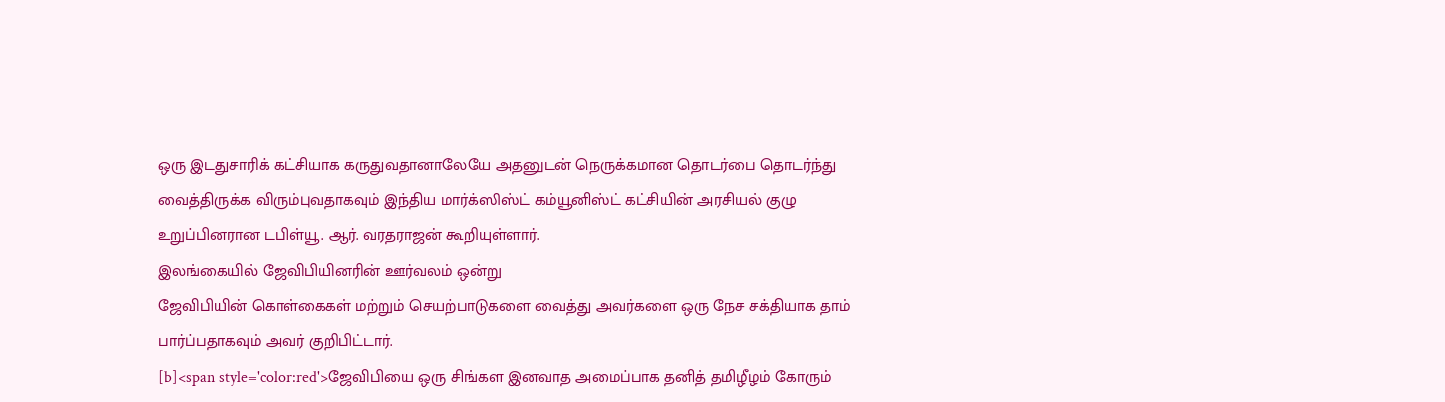ஒரு இடதுசாரிக் கட்சியாக கருதுவதானாலேயே அதனுடன் நெருக்கமான தொடர்பை தொடர்ந்து வைத்திருக்க விரும்புவதாகவும் இந்திய மார்க்ஸிஸ்ட் கம்யூனிஸ்ட் கட்சியின் அரசியல் குழு உறுப்பினரான டபிள்யூ. ஆர். வரதராஜன் கூறியுள்ளார்.
இலங்கையில் ஜேவிபியினரின் ஊர்வலம் ஒன்று
ஜேவிபியின் கொள்கைகள் மற்றும் செயற்பாடுகளை வைத்து அவர்களை ஒரு நேச சக்தியாக தாம் பார்ப்பதாகவும் அவர் குறிபிட்டார்.
[b]<span style='color:red'>ஜேவிபியை ஒரு சிங்கள இனவாத அமைப்பாக தனித் தமிழீழம் கோரும்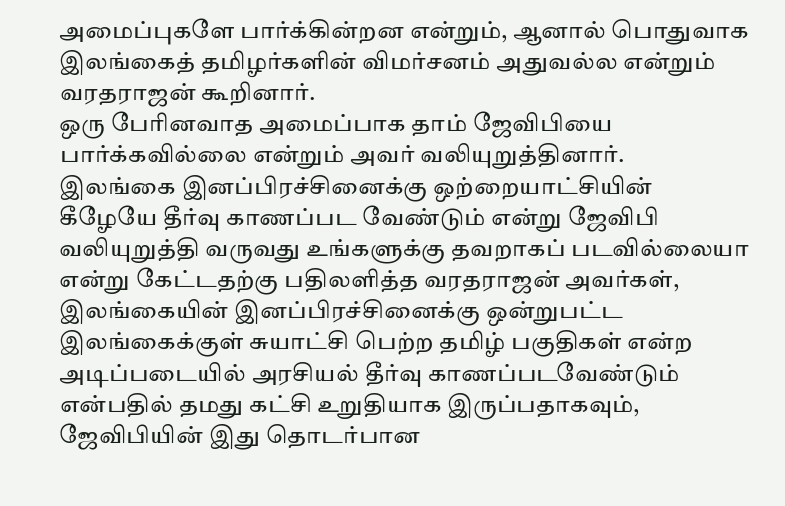அமைப்புகளே பார்க்கின்றன என்றும், ஆனால் பொதுவாக இலங்கைத் தமிழர்களின் விமர்சனம் அதுவல்ல என்றும் வரதராஜன் கூறினார்.
ஒரு பேரினவாத அமைப்பாக தாம் ஜேவிபியை பார்க்கவில்லை என்றும் அவர் வலியுறுத்தினார்.
இலங்கை இனப்பிரச்சினைக்கு ஒற்றையாட்சியின் கீழேயே தீர்வு காணப்பட வேண்டும் என்று ஜேவிபி வலியுறுத்தி வருவது உங்களுக்கு தவறாகப் படவில்லையா என்று கேட்டதற்கு பதிலளித்த வரதராஜன் அவர்கள், இலங்கையின் இனப்பிரச்சினைக்கு ஒன்றுபட்ட இலங்கைக்குள் சுயாட்சி பெற்ற தமிழ் பகுதிகள் என்ற அடிப்படையில் அரசியல் தீர்வு காணப்படவேண்டும் என்பதில் தமது கட்சி உறுதியாக இருப்பதாகவும், ஜேவிபியின் இது தொடர்பான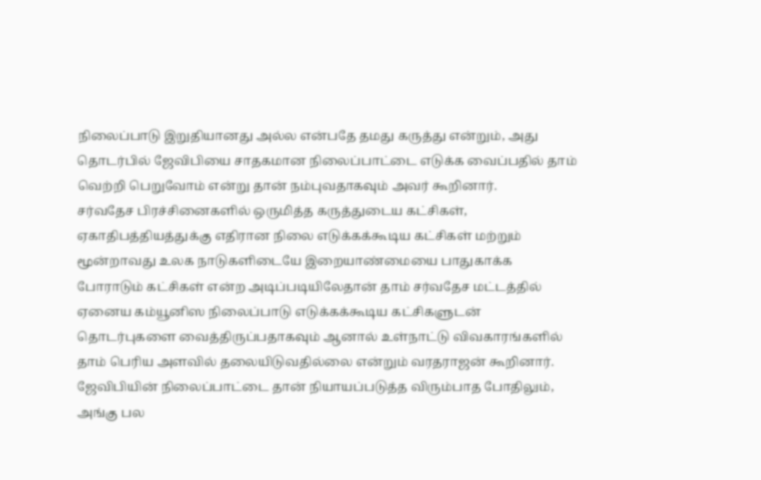நிலைப்பாடு இறுதியானது அல்ல என்பதே தமது கருத்து என்றும், அது தொடர்பில் ஜேவிபியை சாதகமான நிலைப்பாட்டை எடுக்க வைப்பதில் தாம் வெற்றி பெறுவோம் என்று தான் நம்புவதாகவும் அவர் கூறினார்.
சர்வதேச பிரச்சினைகளில் ஒருமித்த கருத்துடைய கட்சிகள், ஏகாதிபத்தியத்துக்கு எதிரான நிலை எடுக்கக்கூடிய கட்சிகள் மற்றும் மூன்றாவது உலக நாடுகளிடையே இறையாண்மையை பாதுகாக்க போராடும் கட்சிகள் என்ற அடிப்படியிலேதான் தாம் சர்வதேச மட்டத்தில் ஏனைய கம்யூனிஸ நிலைப்பாடு எடுக்கக்கூடிய கட்சிகளுடன் தொடர்புகளை வைத்திருப்பதாகவும் ஆனால் உள்நாட்டு விவகாரங்களில் தாம் பெரிய அளவில் தலையிடுவதில்லை என்றும் வரதராஜன் கூறினார்.
ஜேவிபியின் நிலைப்பாட்டை தான் நியாயப்படுத்த விரும்பாத போதிலும், அங்கு பல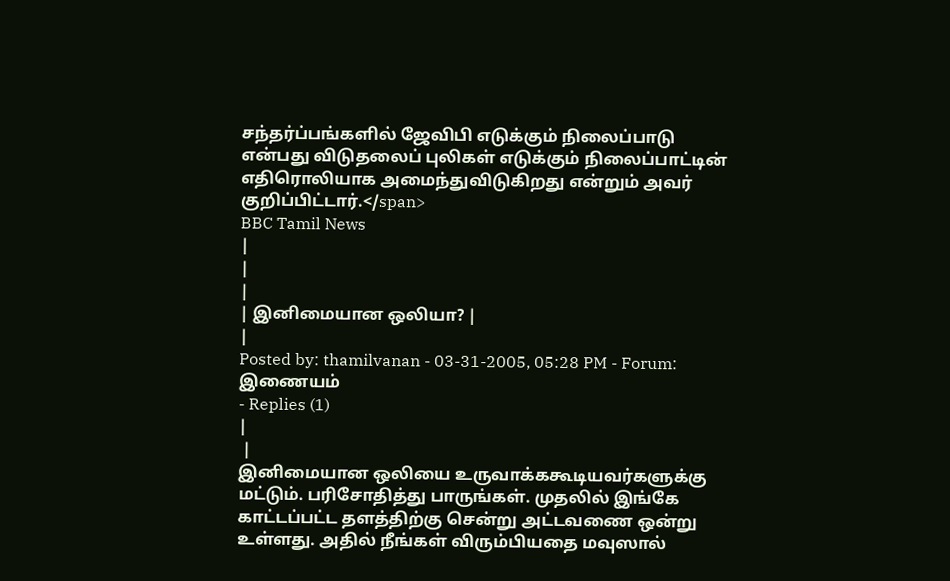சந்தர்ப்பங்களில் ஜேவிபி எடுக்கும் நிலைப்பாடு என்பது விடுதலைப் புலிகள் எடுக்கும் நிலைப்பாட்டின் எதிரொலியாக அமைந்துவிடுகிறது என்றும் அவர் குறிப்பிட்டார்.</span>
BBC Tamil News
|
|
|
| இனிமையான ஒலியா? |
|
Posted by: thamilvanan - 03-31-2005, 05:28 PM - Forum: இணையம்
- Replies (1)
|
 |
இனிமையான ஒலியை உருவாக்ககூடியவர்களுக்கு மட்டும். பரிசோதித்து பாருங்கள். முதலில் இங்கே காட்டப்பட்ட தளத்திற்கு சென்று அட்டவணை ஒன்று உள்ளது. அதில் நீங்கள் விரும்பியதை மவுஸால்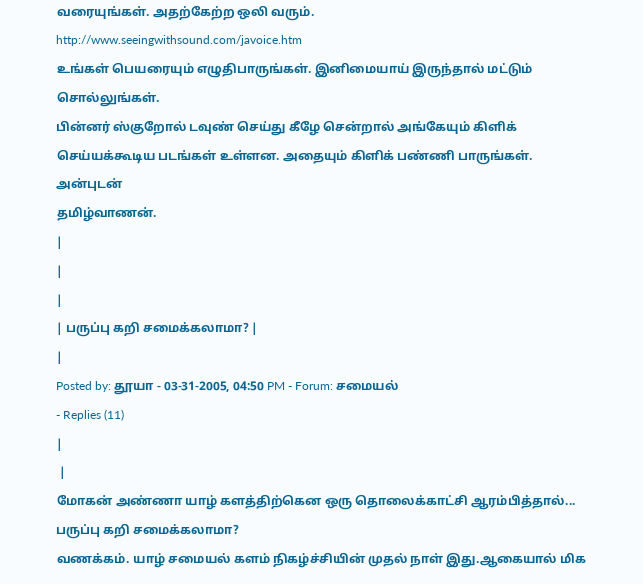வரையுங்கள். அதற்கேற்ற ஒலி வரும்.
http://www.seeingwithsound.com/javoice.htm
உங்கள் பெயரையும் எழுதிபாருங்கள். இனிமையாய் இருந்தால் மட்டும் சொல்லுங்கள்.
பின்னர் ஸ்குறோல் டவுண் செய்து கீழே சென்றால் அங்கேயும் கிளிக் செய்யக்கூடிய படங்கள் உள்ளன. அதையும் கிளிக் பண்ணி பாருங்கள்.
அன்புடன்
தமிழ்வாணன்.
|
|
|
| பருப்பு கறி சமைக்கலாமா? |
|
Posted by: தூயா - 03-31-2005, 04:50 PM - Forum: சமையல்
- Replies (11)
|
 |
மோகன் அண்ணா யாழ் களத்திற்கென ஒரு தொலைக்காட்சி ஆரம்பித்தால்...
பருப்பு கறி சமைக்கலாமா?
வணக்கம். யாழ் சமையல் களம் நிகழ்ச்சியின் முதல் நாள் இது.ஆகையால் மிக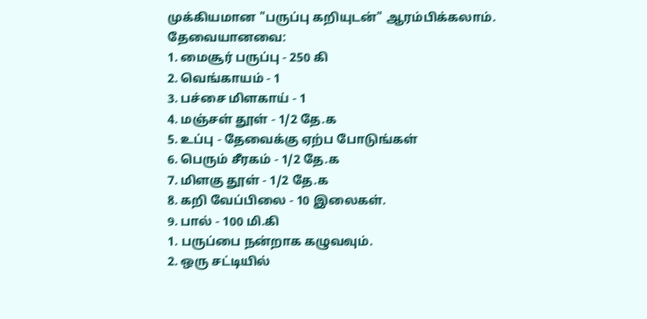முக்கியமான "பருப்பு கறியுடன்" ஆரம்பிக்கலாம்.
தேவையானவை:
1. மைசூர் பருப்பு - 250 கி
2. வெங்காயம் - 1
3. பச்சை மிளகாய் - 1
4. மஞ்சள் தூள் - 1/2 தே.க
5. உப்பு - தேவைக்கு ஏற்ப போடுங்கள்
6. பெரும் சீரகம் - 1/2 தே.க
7. மிளகு தூள் - 1/2 தே.க
8. கறி வேப்பிலை - 10 இலைகள்.
9. பால் - 100 மி.கி
1. பருப்பை நன்றாக கழுவவும்.
2. ஒரு சட்டியில்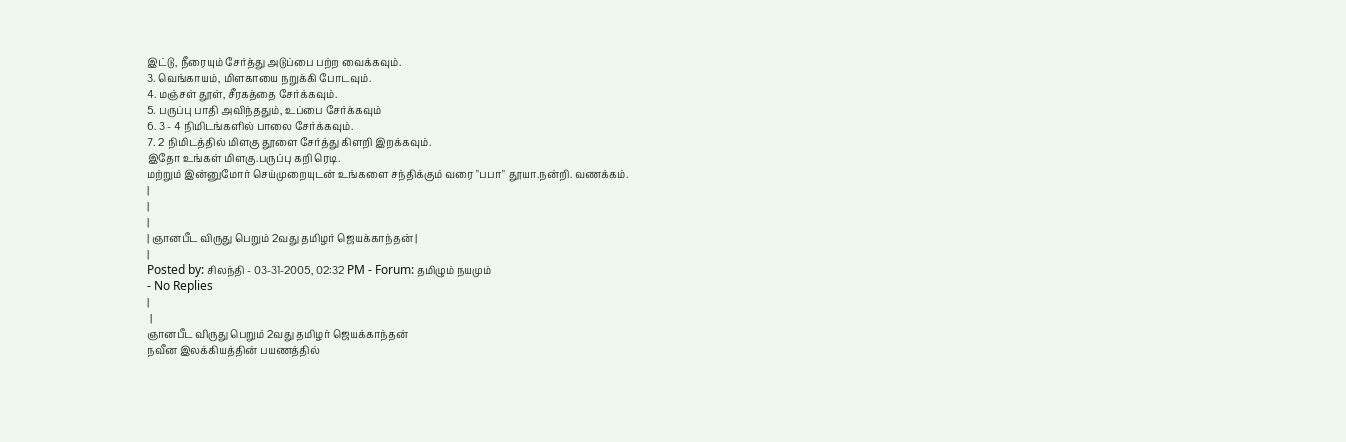இட்டு, நீரையும் சேர்த்து அடுப்பை பற்ற வைக்கவும்.
3. வெங்காயம், மிளகாயை நறுக்கி போடவும்.
4. மஞ்சள் தூள், சீரகத்தை சேர்க்கவும்.
5. பருப்பு பாதி அவிந்ததும், உப்பை சேர்க்கவும்
6. 3 - 4 நிமிடங்களில் பாலை சேர்க்கவும்.
7. 2 நிமிடத்தில் மிளகு தூளை சேர்த்து கிளறி இறக்கவும்.
இதோ உங்கள் மிளகு.பருப்பு கறி ரெடி.
மற்றும் இன்னுமோர் செய்முறையுடன் உங்களை சந்திக்கும் வரை "பபா" தூயா.நன்றி. வணக்கம்.
|
|
|
| ஞானபீட விருது பெறும் 2வது தமிழர் ஜெயக்காந்தன் |
|
Posted by: சிலந்தி - 03-31-2005, 02:32 PM - Forum: தமிழும் நயமும்
- No Replies
|
 |
ஞானபீட விருது பெறும் 2வது தமிழர் ஜெயக்காந்தன்
நவீன இலக்கியத்தின் பயணத்தில்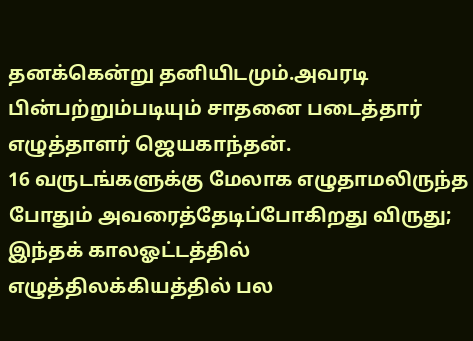தனக்கென்று தனியிடமும்.அவரடி பின்பற்றும்படியும் சாதனை படைத்தார் எழுத்தாளர் ஜெயகாந்தன்.
16 வருடங்களுக்கு மேலாக எழுதாமலிருந்த போதும் அவரைத்தேடிப்போகிறது விருது;
இந்தக் காலஓட்டத்தில் எழுத்திலக்கியத்தில் பல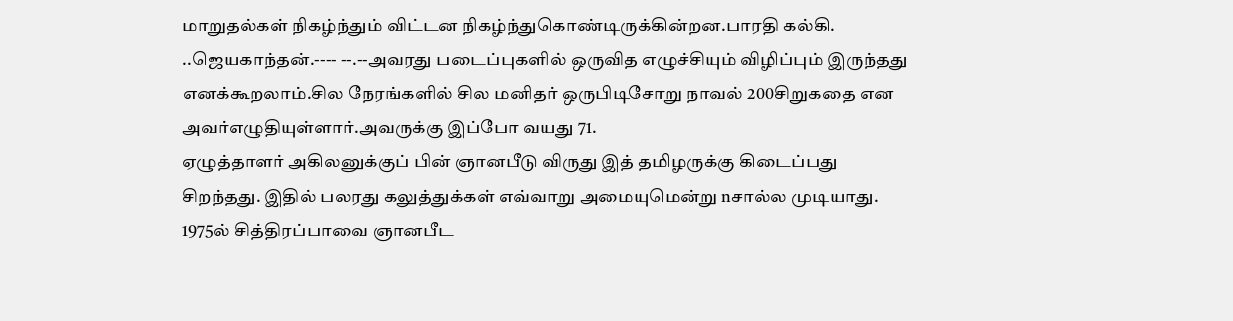மாறுதல்கள் நிகழ்ந்தும் விட்டன நிகழ்ந்துகொண்டிருக்கின்றன.பாரதி கல்கி. ..ஜெயகாந்தன்.---- --.--அவரது படைப்புகளில் ஒருவித எழுச்சியும் விழிப்பும் இருந்தது எனக்கூறலாம்.சில நேரங்களில் சில மனிதர் ஒருபிடிசோறு நாவல் 200சிறுகதை என அவர்எழுதியுள்ளார்.அவருக்கு இப்போ வயது 71.
ஏழுத்தாளர் அகிலனுக்குப் பின் ஞானபீடு விருது இத் தமிழருக்கு கிடைப்பது சிறந்தது. இதில் பலரது கலுத்துக்கள் எவ்வாறு அமையுமென்று nசால்ல முடியாது.
1975ல் சித்திரப்பாவை ஞானபீட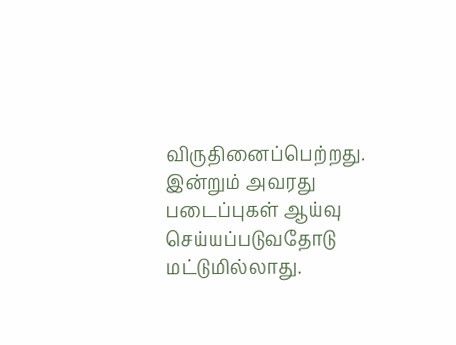விருதினைப்பெற்றது.
இன்றும் அவரது படைப்புகள் ஆய்வு செய்யப்படுவதோடு மட்டுமில்லாது.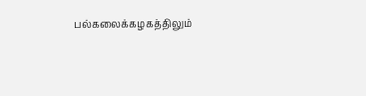பல்கலைக்கழகத்திலும்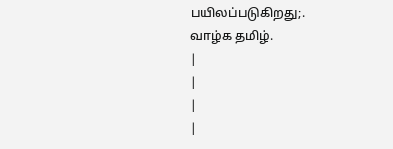பயிலப்படுகிறது;.
வாழ்க தமிழ்.
|
|
|
|